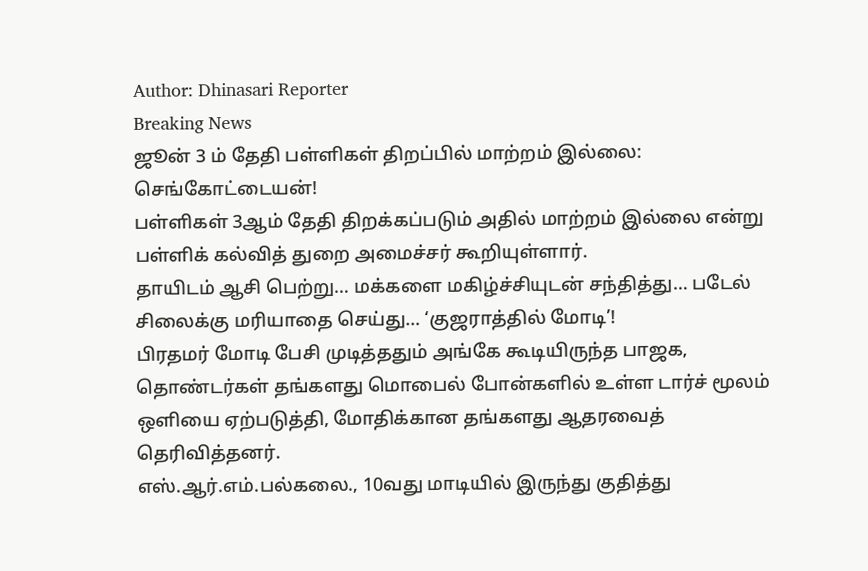Author: Dhinasari Reporter
Breaking News
ஜூன் 3 ம் தேதி பள்ளிகள் திறப்பில் மாற்றம் இல்லை: செங்கோட்டையன்!
பள்ளிகள் 3ஆம் தேதி திறக்கப்படும் அதில் மாற்றம் இல்லை என்று பள்ளிக் கல்வித் துறை அமைச்சர் கூறியுள்ளார்.
தாயிடம் ஆசி பெற்று… மக்களை மகிழ்ச்சியுடன் சந்தித்து… படேல் சிலைக்கு மரியாதை செய்து… ‘குஜராத்தில் மோடி’!
பிரதமர் மோடி பேசி முடித்ததும் அங்கே கூடியிருந்த பாஜக, தொண்டர்கள் தங்களது மொபைல் போன்களில் உள்ள டார்ச் மூலம் ஒளியை ஏற்படுத்தி, மோதிக்கான தங்களது ஆதரவைத் தெரிவித்தனர்.
எஸ்.ஆர்.எம்.பல்கலை., 10வது மாடியில் இருந்து குதித்து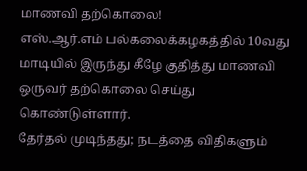மாணவி தற்கொலை!
எஸ்.ஆர்.எம் பல்கலைக்கழகத்தில் 10வது மாடியில் இருந்து கீழே குதித்து மாணவி ஒருவர் தற்கொலை செய்து கொண்டுள்ளார்.
தேர்தல் முடிந்தது; நடத்தை விதிகளும்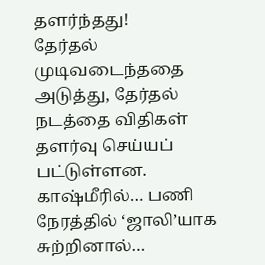தளர்ந்தது!
தேர்தல் முடிவடைந்ததை அடுத்து, தேர்தல் நடத்தை விதிகள் தளர்வு செய்யப் பட்டுள்ளன.
காஷ்மீரில்… பணி நேரத்தில் ‘ஜாலி’யாக சுற்றினால்…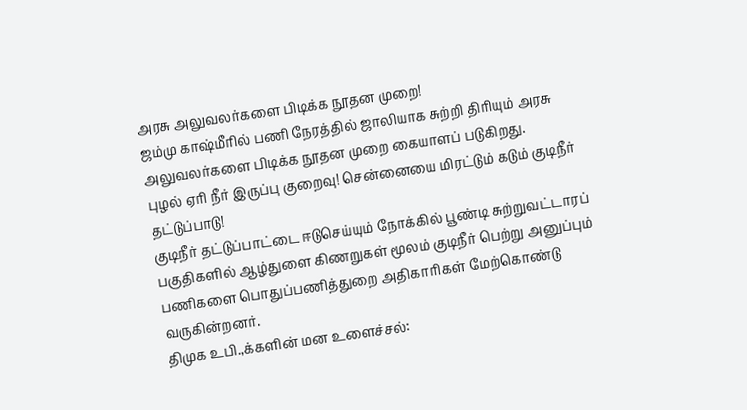அரசு அலுவலர்களை பிடிக்க நூதன முறை!
ஜம்மு காஷ்மீரில் பணி நேரத்தில் ஜாலியாக சுற்றி திரியும் அரசு அலுவலர்களை பிடிக்க நூதன முறை கையாளப் படுகிறது.
புழல் ஏரி நீர் இருப்பு குறைவு! சென்னையை மிரட்டும் கடும் குடிநீர் தட்டுப்பாடு!
குடிநீர் தட்டுப்பாட்டை ஈடுசெய்யும் நோக்கில் பூண்டி சுற்றுவட்டாரப் பகுதிகளில் ஆழ்துளை கிணறுகள் மூலம் குடிநீர் பெற்று அனுப்பும் பணிகளை பொதுப்பணித்துறை அதிகாரிகள் மேற்கொண்டு வருகின்றனர்.
திமுக உபி.,க்களின் மன உளைச்சல்: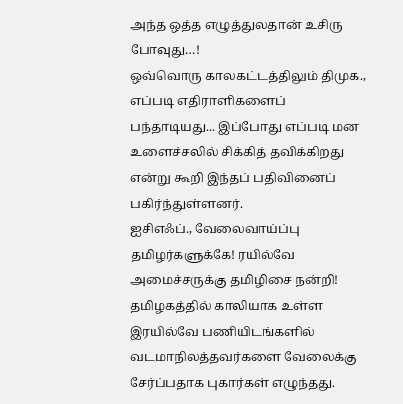அந்த ஒத்த எழுத்துலதான் உசிரு போவுது…!
ஒவ்வொரு காலகட்டத்திலும் திமுக., எப்படி எதிராளிகளைப் பந்தாடியது... இப்போது எப்படி மன உளைச்சலில் சிக்கித் தவிக்கிறது என்று கூறி இந்தப் பதிவினைப் பகிர்ந்துள்ளனர்.
ஐசிஎஃப்., வேலைவாய்ப்பு தமிழர்களுக்கே! ரயில்வே அமைச்சருக்கு தமிழிசை நன்றி!
தமிழகத்தில் காலியாக உள்ள இரயில்வே பணியிடங்களில் வடமாநிலத்தவர்களை வேலைக்கு சேர்ப்பதாக புகார்கள் எழுந்தது.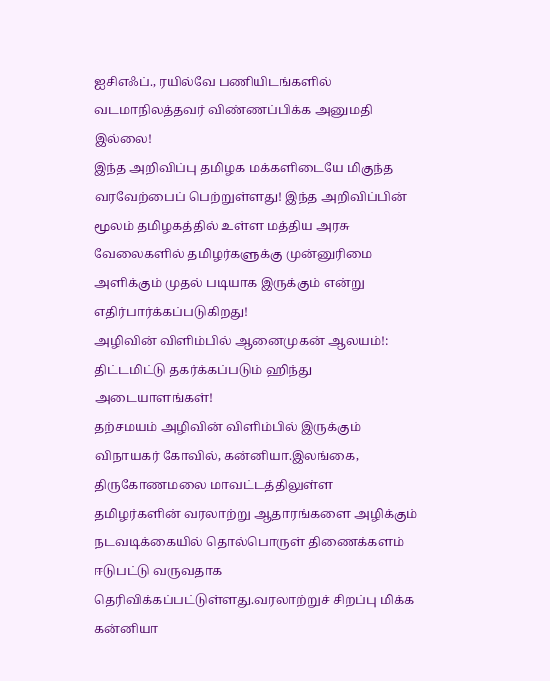ஐசிஎஃப்., ரயில்வே பணியிடங்களில் வடமாநிலத்தவர் விண்ணப்பிக்க அனுமதி இல்லை!
இந்த அறிவிப்பு தமிழக மக்களிடையே மிகுந்த வரவேற்பைப் பெற்றுள்ளது! இந்த அறிவிப்பின் மூலம் தமிழகத்தில் உள்ள மத்திய அரசு வேலைகளில் தமிழர்களுக்கு முன்னுரிமை அளிக்கும் முதல் படியாக இருக்கும் என்று எதிர்பார்க்கப்படுகிறது!
அழிவின் விளிம்பில் ஆனைமுகன் ஆலயம்!: திட்டமிட்டு தகர்க்கப்படும் ஹிந்து அடையாளங்கள்!
தற்சமயம் அழிவின் விளிம்பில் இருக்கும் விநாயகர் கோவில், கன்னியா.இலங்கை, திருகோணமலை மாவட்டத்திலுள்ள தமிழர்களின் வரலாற்று ஆதாரங்களை அழிக்கும் நடவடிக்கையில் தொல்பொருள் திணைக்களம் ஈடுபட்டு வருவதாக தெரிவிக்கப்பட்டுள்ளது.வரலாற்றுச் சிறப்பு மிக்க கன்னியா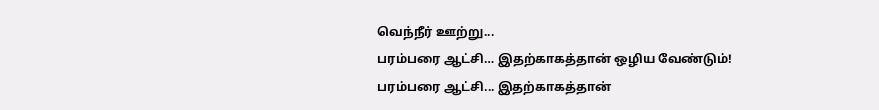வெந்நீர் ஊற்று...
பரம்பரை ஆட்சி… இதற்காகத்தான் ஒழிய வேண்டும்!
பரம்பரை ஆட்சி... இதற்காகத்தான்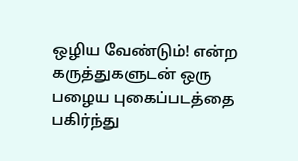ஒழிய வேண்டும்! என்ற கருத்துகளுடன் ஒரு பழைய புகைப்படத்தை பகிர்ந்து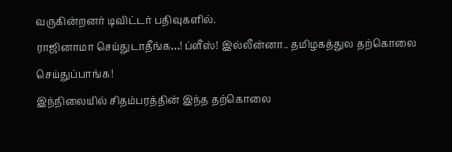வருகின்றனர் டிவிட்டர் பதிவுகளில்.
ராஜினாமா செய்துடாதீங்க…! ப்ளீஸ்! இல்லீன்னா.. தமிழகத்துல தற்கொலை செய்துப்பாங்க!
இந்நிலையில் சிதம்பரத்தின் இந்த தற்கொலை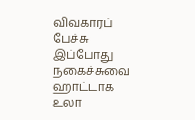விவகாரப் பேச்சு இப்போது நகைச்சுவை ஹாட்டாக உலா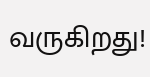வருகிறது!